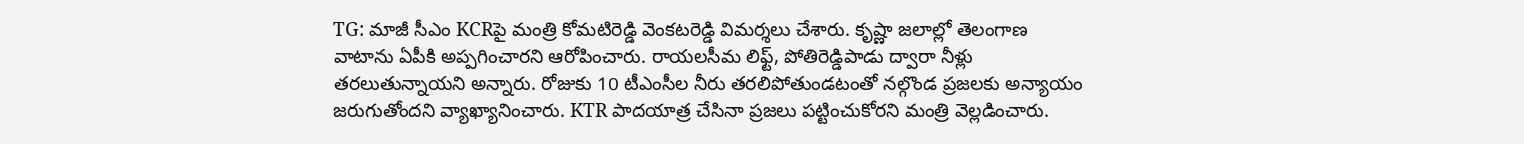TG: మాజీ సీఎం KCRపై మంత్రి కోమటిరెడ్డి వెంకటరెడ్డి విమర్శలు చేశారు. కృష్ణా జలాల్లో తెలంగాణ వాటాను ఏపీకి అప్పగించారని ఆరోపించారు. రాయలసీమ లిఫ్ట్, పోతిరెడ్డిపాడు ద్వారా నీళ్లు తరలుతున్నాయని అన్నారు. రోజుకు 10 టీఎంసీల నీరు తరలిపోతుండటంతో నల్గొండ ప్రజలకు అన్యాయం జరుగుతోందని వ్యాఖ్యానించారు. KTR పాదయాత్ర చేసినా ప్రజలు పట్టించుకోరని మంత్రి వెల్లడించారు.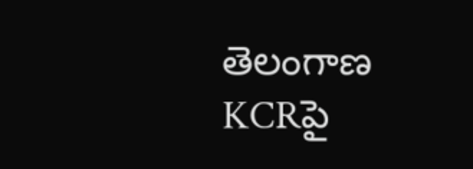తెలంగాణ
KCRపై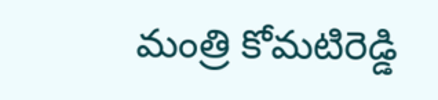మంత్రి కోమటిరెడ్డి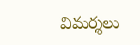విమర్శలు